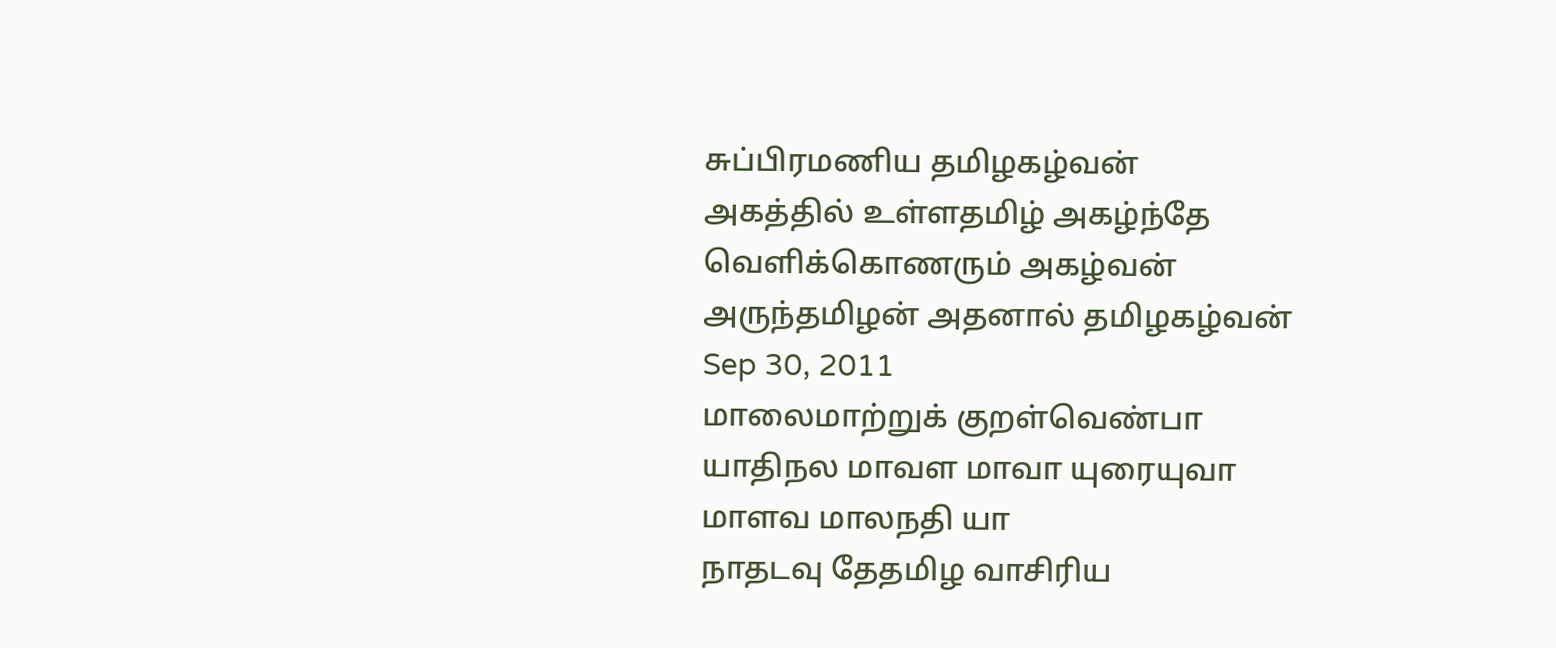சுப்பிரமணிய தமிழகழ்வன்
அகத்தில் உள்ளதமிழ் அகழ்ந்தே வெளிக்கொணரும் அகழ்வன் அருந்தமிழன் அதனால் தமிழகழ்வன்
Sep 30, 2011
மாலைமாற்றுக் குறள்வெண்பா
யாதிநல மாவள மாவா யுரையுவா
மாளவ மாலநதி யா
நாதடவு தேதமிழ வாசிரிய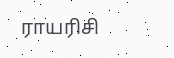ராயரிசி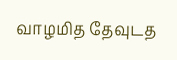வாழமித தேவுடத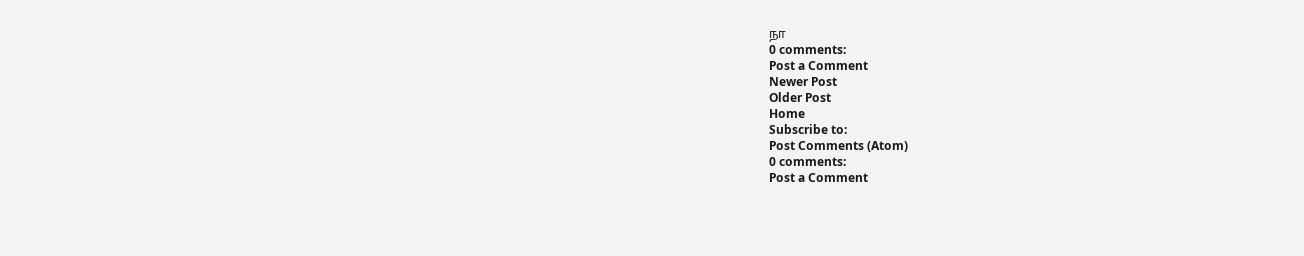நா
0 comments:
Post a Comment
Newer Post
Older Post
Home
Subscribe to:
Post Comments (Atom)
0 comments:
Post a Comment